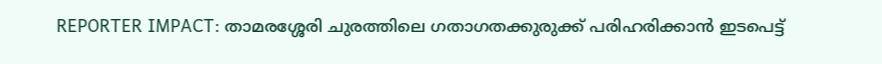REPORTER IMPACT: താമരശ്ശേരി ചുരത്തിലെ ഗതാഗതക്കുരുക്ക് പരിഹരിക്കാന്‍ ഇടപെട്ട്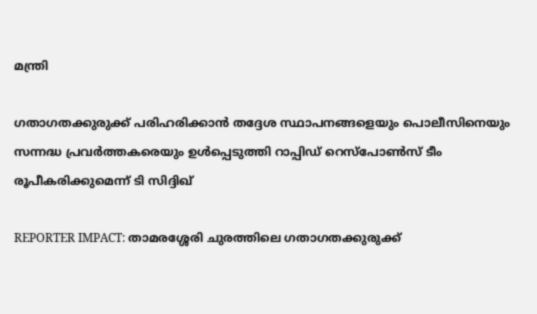മന്ത്രി

ഗതാഗതക്കുരുക്ക് പരിഹരിക്കാന്‍ തദ്ദേശ സ്ഥാപനങ്ങളെയും പൊലീസിനെയും സന്നദ്ധ പ്രവര്‍ത്തകരെയും ഉള്‍പ്പെടുത്തി റാപ്പിഡ് റെസ്‌പോണ്‍സ് ടീം രൂപീകരിക്കുമെന്ന് ടി സിദ്ദിഖ്

REPORTER IMPACT: താമരശ്ശേരി ചുരത്തിലെ ഗതാഗതക്കുരുക്ക്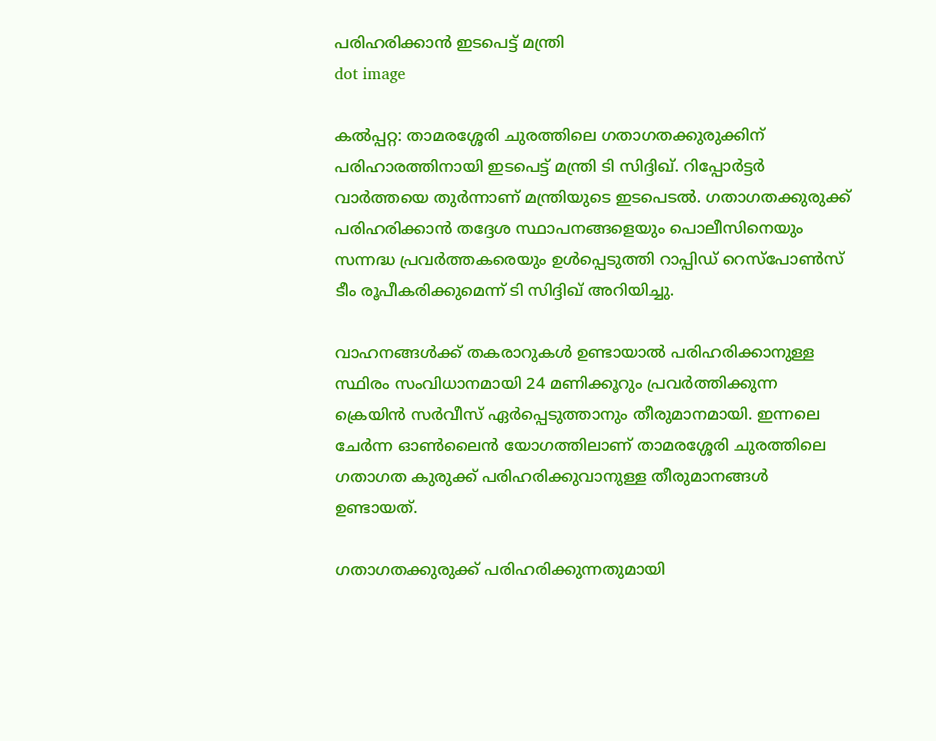പരിഹരിക്കാന്‍ ഇടപെട്ട് മന്ത്രി
dot image

കല്‍പ്പറ്റ: താമരശ്ശേരി ചുരത്തിലെ ഗതാഗതക്കുരുക്കിന് പരിഹാരത്തിനായി ഇടപെട്ട് മന്ത്രി ടി സിദ്ദിഖ്. റിപ്പോര്‍ട്ടര്‍ വാര്‍ത്തയെ തുര്‍ന്നാണ് മന്ത്രിയുടെ ഇടപെടല്‍. ഗതാഗതക്കുരുക്ക് പരിഹരിക്കാന്‍ തദ്ദേശ സ്ഥാപനങ്ങളെയും പൊലീസിനെയും സന്നദ്ധ പ്രവര്‍ത്തകരെയും ഉള്‍പ്പെടുത്തി റാപ്പിഡ് റെസ്‌പോണ്‍സ് ടീം രൂപീകരിക്കുമെന്ന് ടി സിദ്ദിഖ് അറിയിച്ചു.

വാഹനങ്ങള്‍ക്ക് തകരാറുകള്‍ ഉണ്ടായാല്‍ പരിഹരിക്കാനുള്ള സ്ഥിരം സംവിധാനമായി 24 മണിക്കൂറും പ്രവര്‍ത്തിക്കുന്ന ക്രെയിന്‍ സര്‍വീസ് ഏര്‍പ്പെടുത്താനും തീരുമാനമായി. ഇന്നലെ ചേര്‍ന്ന ഓണ്‍ലൈന്‍ യോഗത്തിലാണ് താമരശ്ശേരി ചുരത്തിലെ ഗതാഗത കുരുക്ക് പരിഹരിക്കുവാനുള്ള തീരുമാനങ്ങള്‍ ഉണ്ടായത്.

ഗതാഗതക്കുരുക്ക് പരിഹരിക്കുന്നതുമായി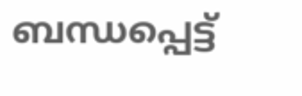ബന്ധപ്പെട്ട്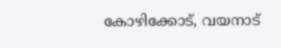കോഴിക്കോട്, വയനാട്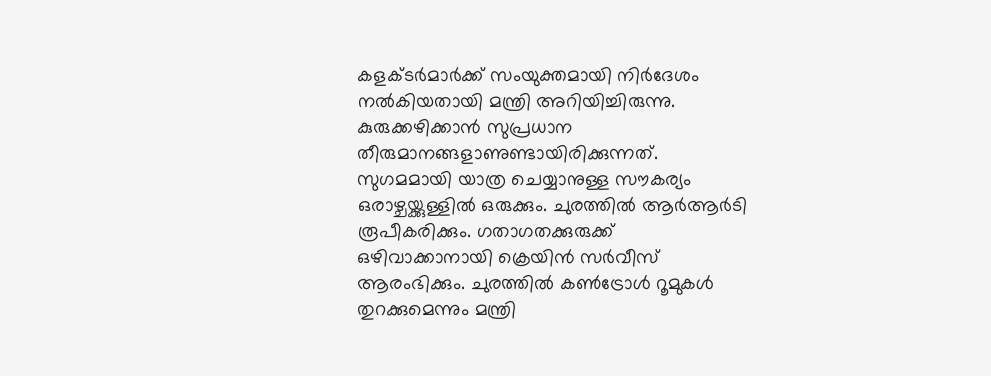കളക്ടര്‍മാര്‍ക്ക് സംയുക്തമായി നിര്‍ദേശം നല്‍കിയതായി മന്ത്രി അറിയിച്ചിരുന്നു. കുരുക്കഴിക്കാന്‍ സുപ്രധാന തീരുമാനങ്ങളാണുണ്ടായിരിക്കുന്നത്. സുഗമമായി യാത്ര ചെയ്യാനുള്ള സൗകര്യം ഒരാഴ്ചയ്ക്കുള്ളില്‍ ഒരുക്കും. ചുരത്തില്‍ ആര്‍ആര്‍ടി രൂപീകരിക്കും. ഗതാഗതക്കുരുക്ക് ഒഴിവാക്കാനായി ക്രെയിന്‍ സര്‍വീസ് ആരംഭിക്കും. ചുരത്തില്‍ കണ്‍ട്രോള്‍ റൂമുകള്‍ തുറക്കുമെന്നും മന്ത്രി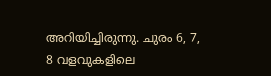അറിയിച്ചിരുന്നു. ചുരം 6, 7, 8 വളവുകളിലെ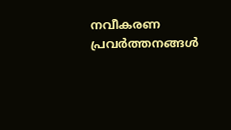നവീകരണ പ്രവര്‍ത്തനങ്ങള്‍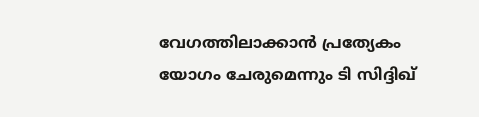വേഗത്തിലാക്കാന്‍ പ്രത്യേകം യോഗം ചേരുമെന്നും ടി സിദ്ദിഖ്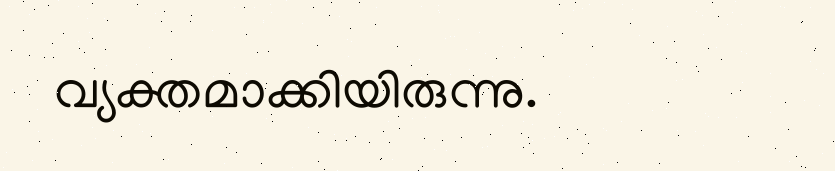വ്യക്തമാക്കിയിരുന്നു.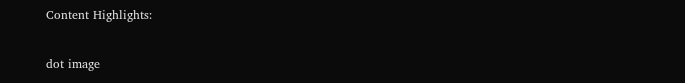Content Highlights:

dot image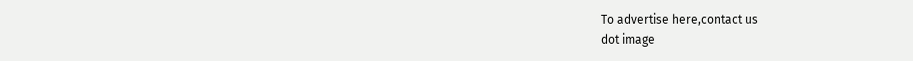To advertise here,contact us
dot image